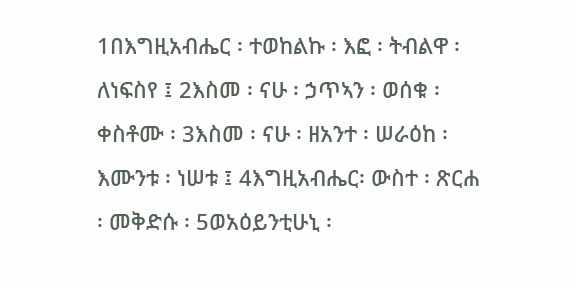1በእግዚአብሔር ፡ ተወከልኩ ፡ እፎ ፡ ትብልዋ ፡ ለነፍስየ ፤ 2እስመ ፡ ናሁ ፡ ኃጥኣን ፡ ወሰቁ ፡ ቀስቶሙ ፡ 3እስመ ፡ ናሁ ፡ ዘአንተ ፡ ሠራዕከ ፡ እሙንቱ ፡ ነሠቱ ፤ 4እግዚአብሔር፡ ውስተ ፡ ጽርሐ ፡ መቅድሱ ፡ 5ወአዕይንቲሁኒ ፡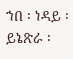ኀበ ፡ ነዳይ ፡ ይኔጽራ ፡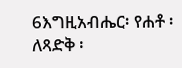6እግዚአብሔር፡ የሐቶ ፡ ለጻድቅ ፡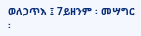ወለኃጥእ ፤ 7ይዘንም ፡ መሣግር ፡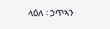ላዕለ ፡ ኃጥኣን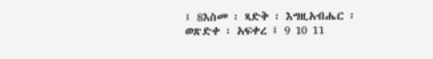፤ 8እስመ ፡ ጻድቅ ፡ እግዚአብሔር ፡ ወጽድቀ ፡ አፍቀረ ፤ 9 10 11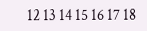12 13 14 15 16 17 18